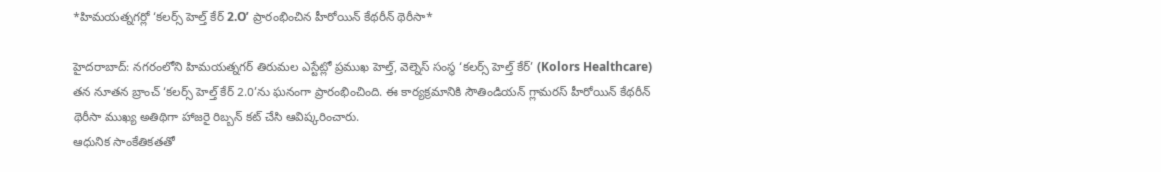*హిమయత్నగర్లో ‘కలర్స్ హెల్త్ కేర్ 2.O’ ప్రారంభించిన హీరోయిన్ కేథరీన్ థెరీసా*

హైదరాబాద్: నగరంలోని హిమయత్నగర్ తిరుమల ఎస్టేట్లో ప్రముఖ హెల్త్, వెల్నెస్ సంస్థ ‘కలర్స్ హెల్త్ కేర్’ (Kolors Healthcare) తన నూతన బ్రాంచ్ ‘కలర్స్ హెల్త్ కేర్ 2.0’ను ఘనంగా ప్రారంభించింది. ఈ కార్యక్రమానికి సౌతిండియన్ గ్లామరస్ హీరోయిన్ కేథరీన్ థెరీసా ముఖ్య అతిథిగా హాజరై రిబ్బన్ కట్ చేసి ఆవిష్కరించారు.
ఆధునిక సాంకేతికతతో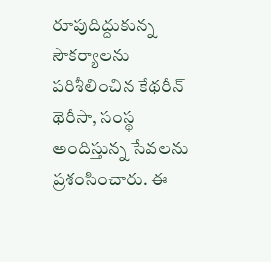రూపుదిద్దుకున్న సౌకర్యాలను పరిశీలించిన కేథరీన్ థెరీసా, సంస్థ అందిస్తున్న సేవలను ప్రశంసించారు. ఈ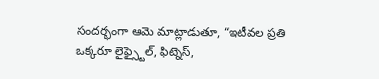సందర్భంగా ఆమె మాట్లాడుతూ, “ఇటీవల ప్రతి ఒక్కరూ లైఫ్స్టైల్, ఫిట్నెస్,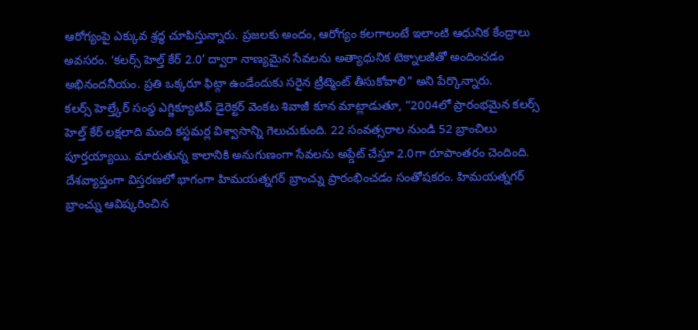ఆరోగ్యంపై ఎక్కువ శ్రద్ధ చూపిస్తున్నారు. ప్రజలకు అందం, ఆరోగ్యం కలగాలంటే ఇలాంటి ఆధునిక కేంద్రాలు అవసరం. ‘కలర్స్ హెల్త్ కేర్ 2.0’ ద్వారా నాణ్యమైన సేవలను అత్యాధునిక టెక్నాలజీతో అందించడం అభినందనీయం. ప్రతి ఒక్కరూ ఫిట్గా ఉండేందుకు సరైన ట్రీట్మెంట్ తీసుకోవాలి” అని పేర్కొన్నారు.
కలర్స్ హెల్త్కేర్ సంస్థ ఎగ్జిక్యూటివ్ డైరెక్టర్ వెంకట శివాజీ కూన మాట్లాడుతూ, “2004లో ప్రారంభమైన కలర్స్ హెల్త్ కేర్ లక్షలాది మంది కస్టమర్ల విశ్వాసాన్ని గెలుచుకుంది. 22 సంవత్సరాల నుండి 52 బ్రాంచిలు పూర్తయ్యాయి. మారుతున్న కాలానికి అనుగుణంగా సేవలను అప్డేట్ చేస్తూ 2.0గా రూపాంతరం చెందింది. దేశవ్యాప్తంగా విస్తరణలో భాగంగా హిమయత్నగర్ బ్రాంచ్ను ప్రారంభించడం సంతోషకరం. హిమయత్నగర్ బ్రాంచ్ను ఆవిష్కరించిన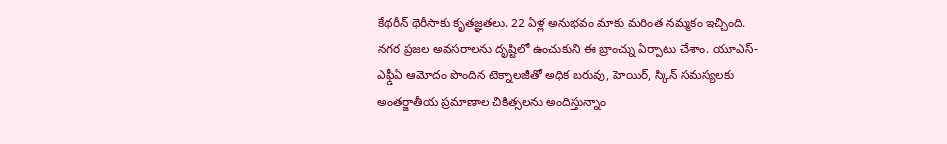కేథరీన్ థెరీసాకు కృతజ్ఞతలు. 22 ఏళ్ల అనుభవం మాకు మరింత నమ్మకం ఇచ్చింది. నగర ప్రజల అవసరాలను దృష్టిలో ఉంచుకుని ఈ బ్రాంచ్ను ఏర్పాటు చేశాం. యూఎస్-ఎఫ్డీఏ ఆమోదం పొందిన టెక్నాలజీతో అధిక బరువు, హెయిర్, స్కిన్ సమస్యలకు అంతర్జాతీయ ప్రమాణాల చికిత్సలను అందిస్తున్నాం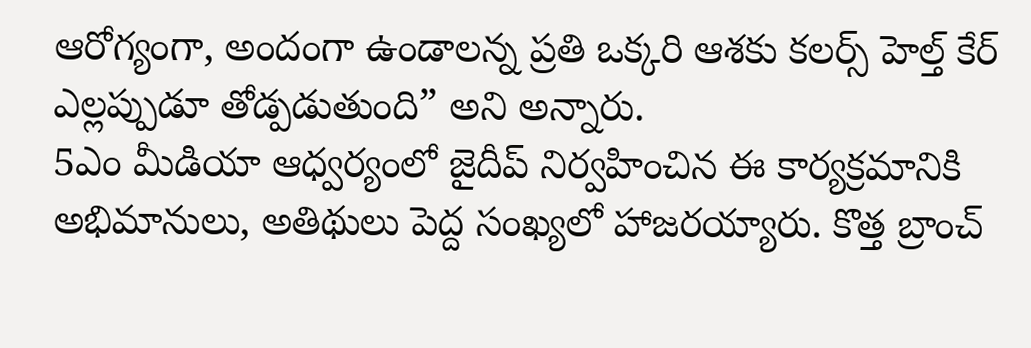ఆరోగ్యంగా, అందంగా ఉండాలన్న ప్రతి ఒక్కరి ఆశకు కలర్స్ హెల్త్ కేర్ ఎల్లప్పుడూ తోడ్పడుతుంది” అని అన్నారు.
5ఎం మీడియా ఆధ్వర్యంలో జైదీప్ నిర్వహించిన ఈ కార్యక్రమానికి అభిమానులు, అతిథులు పెద్ద సంఖ్యలో హాజరయ్యారు. కొత్త బ్రాంచ్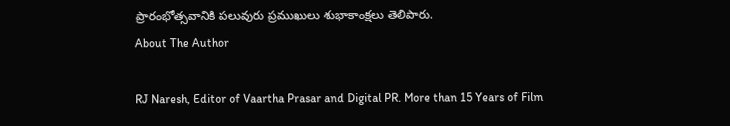ప్రారంభోత్సవానికి పలువురు ప్రముఖులు శుభాకాంక్షలు తెలిపారు.
About The Author

RJ Naresh, Editor of Vaartha Prasar and Digital PR. More than 15 Years of Film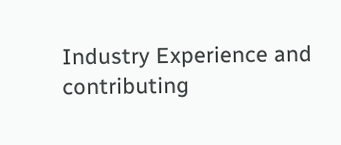Industry Experience and contributing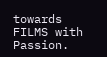towards FILMS with Passion.